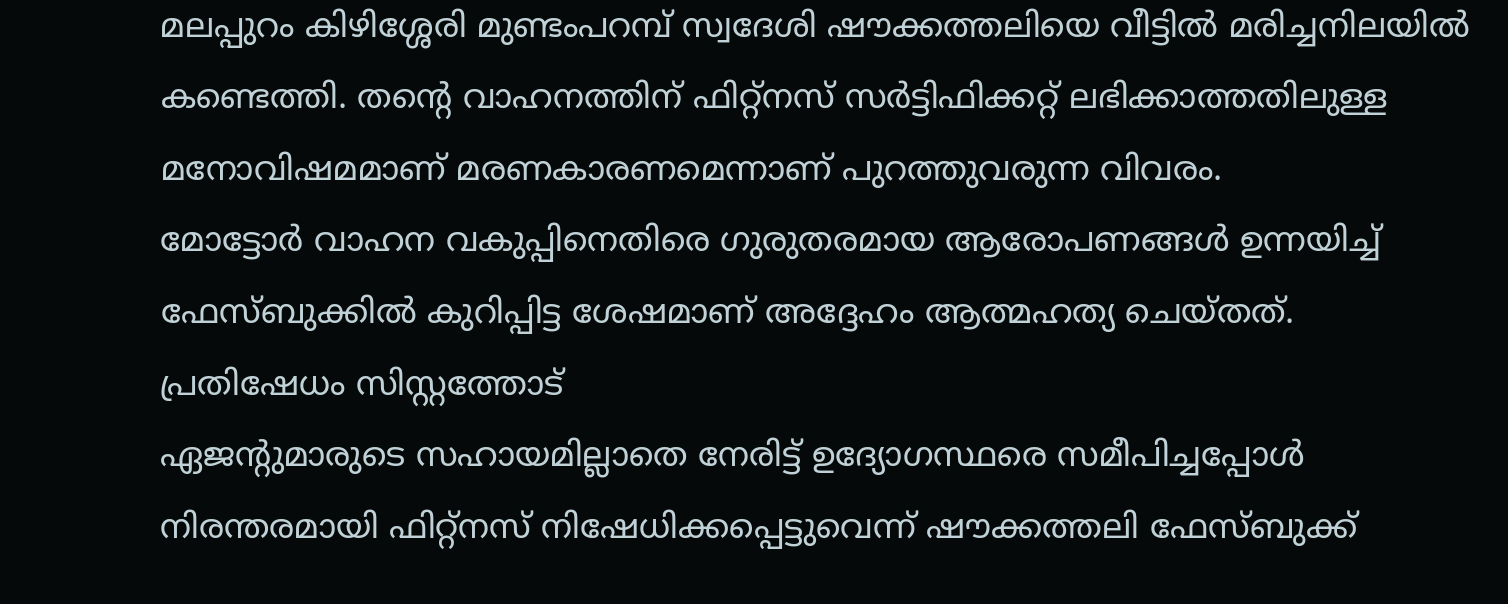മലപ്പുറം കിഴിശ്ശേരി മുണ്ടംപറമ്പ് സ്വദേശി ഷൗക്കത്തലിയെ വീട്ടിൽ മരിച്ചനിലയിൽ കണ്ടെത്തി. തന്റെ വാഹനത്തിന് ഫിറ്റ്നസ് സർട്ടിഫിക്കറ്റ് ലഭിക്കാത്തതിലുള്ള മനോവിഷമമാണ് മരണകാരണമെന്നാണ് പുറത്തുവരുന്ന വിവരം.
മോട്ടോർ വാഹന വകുപ്പിനെതിരെ ഗുരുതരമായ ആരോപണങ്ങൾ ഉന്നയിച്ച് ഫേസ്ബുക്കിൽ കുറിപ്പിട്ട ശേഷമാണ് അദ്ദേഹം ആത്മഹത്യ ചെയ്തത്.
പ്രതിഷേധം സിസ്റ്റത്തോട്
ഏജന്റുമാരുടെ സഹായമില്ലാതെ നേരിട്ട് ഉദ്യോഗസ്ഥരെ സമീപിച്ചപ്പോൾ നിരന്തരമായി ഫിറ്റ്നസ് നിഷേധിക്കപ്പെട്ടുവെന്ന് ഷൗക്കത്തലി ഫേസ്ബുക്ക്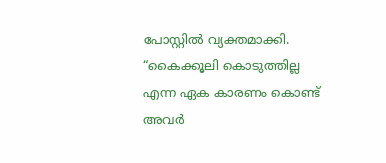പോസ്റ്റിൽ വ്യക്തമാക്കി. “കൈക്കൂലി കൊടുത്തില്ല എന്ന ഏക കാരണം കൊണ്ട് അവർ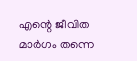എന്റെ ജീവിത മാർഗം തന്നെ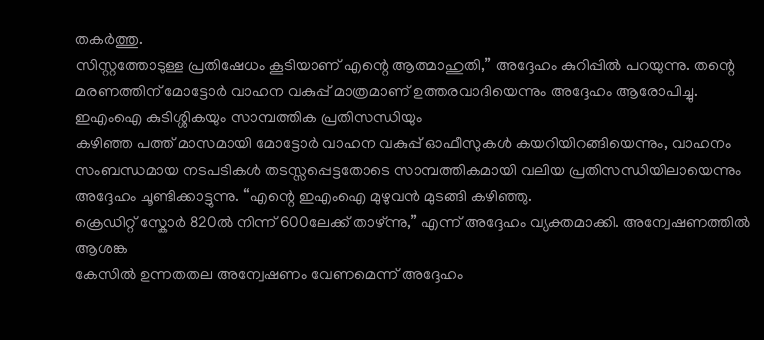തകർത്തു.
സിസ്റ്റത്തോടുള്ള പ്രതിഷേധം കൂടിയാണ് എന്റെ ആത്മാഹുതി,” അദ്ദേഹം കുറിപ്പിൽ പറയുന്നു. തന്റെ മരണത്തിന് മോട്ടോർ വാഹന വകുപ്പ് മാത്രമാണ് ഉത്തരവാദിയെന്നും അദ്ദേഹം ആരോപിച്ചു.
ഇഎംഐ കുടിശ്ശികയും സാമ്പത്തിക പ്രതിസന്ധിയും
കഴിഞ്ഞ പത്ത് മാസമായി മോട്ടോർ വാഹന വകുപ്പ് ഓഫീസുകൾ കയറിയിറങ്ങിയെന്നും, വാഹനം സംബന്ധമായ നടപടികൾ തടസ്സപ്പെട്ടതോടെ സാമ്പത്തികമായി വലിയ പ്രതിസന്ധിയിലായെന്നും അദ്ദേഹം ചൂണ്ടിക്കാട്ടുന്നു. “എന്റെ ഇഎംഐ മുഴുവൻ മുടങ്ങി കഴിഞ്ഞു.
ക്രെഡിറ്റ് സ്കോർ 820ൽ നിന്ന് 600ലേക്ക് താഴ്ന്നു,” എന്ന് അദ്ദേഹം വ്യക്തമാക്കി. അന്വേഷണത്തിൽ ആശങ്ക
കേസിൽ ഉന്നതതല അന്വേഷണം വേണമെന്ന് അദ്ദേഹം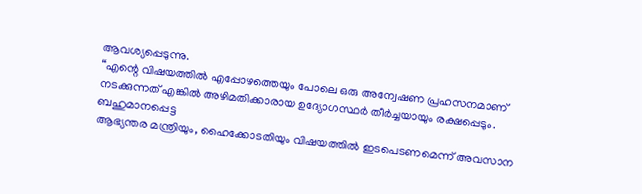ആവശ്യപ്പെടുന്നു.
“എന്റെ വിഷയത്തിൽ എപ്പോഴത്തെയും പോലെ ഒരു അന്വേഷണ പ്രഹസനമാണ് നടക്കുന്നത് എങ്കിൽ അഴിമതിക്കാരായ ഉദ്യോഗസ്ഥർ തീർച്ചയായും രക്ഷപ്പെടും. ബഹുമാനപ്പെട്ട
ആഭ്യന്തര മന്ത്രിയും, ഹൈക്കോടതിയും വിഷയത്തിൽ ഇടപെടണമെന്ന് അവസാന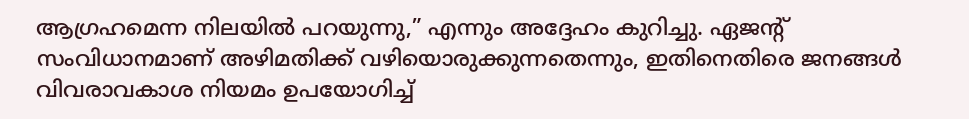ആഗ്രഹമെന്ന നിലയിൽ പറയുന്നു,” എന്നും അദ്ദേഹം കുറിച്ചു. ഏജന്റ് സംവിധാനമാണ് അഴിമതിക്ക് വഴിയൊരുക്കുന്നതെന്നും, ഇതിനെതിരെ ജനങ്ങൾ വിവരാവകാശ നിയമം ഉപയോഗിച്ച്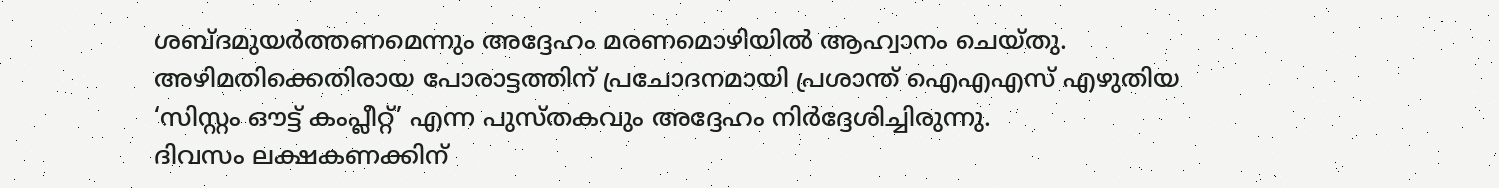ശബ്ദമുയർത്തണമെന്നും അദ്ദേഹം മരണമൊഴിയിൽ ആഹ്വാനം ചെയ്തു.
അഴിമതിക്കെതിരായ പോരാട്ടത്തിന് പ്രചോദനമായി പ്രശാന്ത് ഐഎഎസ് എഴുതിയ ‘സിസ്റ്റം ഔട്ട് കംപ്ലീറ്റ്’ എന്ന പുസ്തകവും അദ്ദേഹം നിർദ്ദേശിച്ചിരുന്നു.
ദിവസം ലക്ഷകണക്കിന്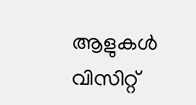ആളുകൾ വിസിറ്റ്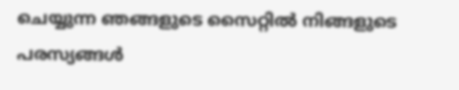ചെയ്യുന്ന ഞങ്ങളുടെ സൈറ്റിൽ നിങ്ങളുടെ പരസ്യങ്ങൾ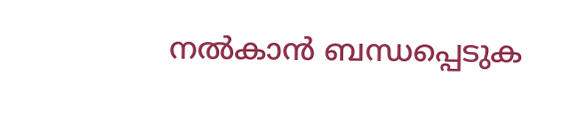നൽകാൻ ബന്ധപ്പെടുക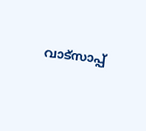വാട്സാപ്പ്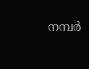നമ്പർ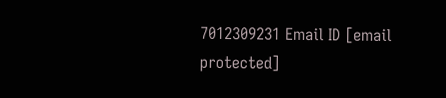7012309231 Email ID [email protected]